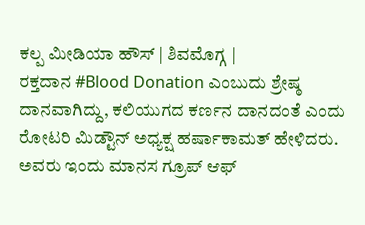ಕಲ್ಪ ಮೀಡಿಯಾ ಹೌಸ್ | ಶಿವಮೊಗ್ಗ |
ರಕ್ತದಾನ #Blood Donation ಎಂಬುದು ಶ್ರೇಷ್ಠ ದಾನವಾಗಿದ್ದು, ಕಲಿಯುಗದ ಕರ್ಣನ ದಾನದಂತೆ ಎಂದು ರೋಟರಿ ಮಿಡ್ಟೌನ್ ಅಧ್ಯಕ್ಷ ಹರ್ಷಾಕಾಮತ್ ಹೇಳಿದರು.
ಅವರು ಇಂದು ಮಾನಸ ಗ್ರೂಪ್ ಆಫ್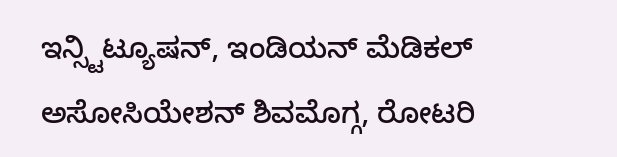ಇನ್ಸ್ಟಿಟ್ಯೂಷನ್, ಇಂಡಿಯನ್ ಮೆಡಿಕಲ್ ಅಸೋಸಿಯೇಶನ್ ಶಿವಮೊಗ್ಗ, ರೋಟರಿ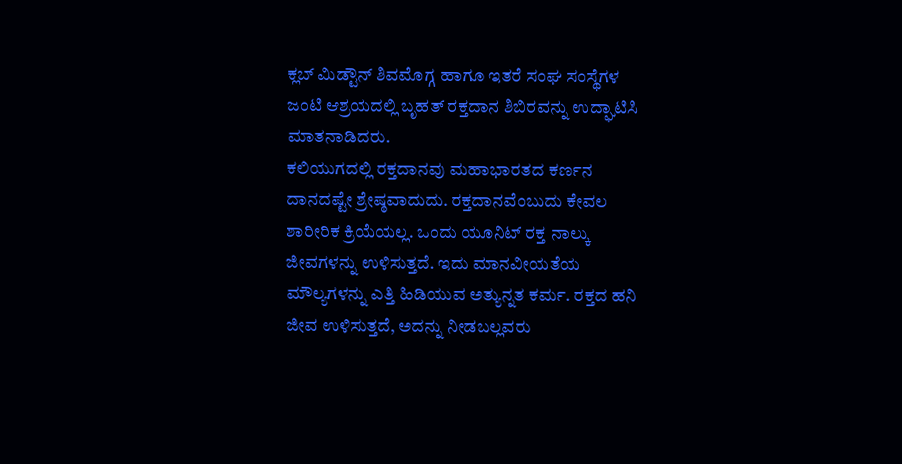ಕ್ಲಬ್ ಮಿಡ್ಟೌನ್ ಶಿವಮೊಗ್ಗ ಹಾಗೂ ಇತರೆ ಸಂಘ ಸಂಸ್ಥೆಗಳ ಜಂಟಿ ಆಶ್ರಯದಲ್ಲಿ ಬೃಹತ್ ರಕ್ತದಾನ ಶಿಬಿರವನ್ನು ಉದ್ಘಾಟಿಸಿ ಮಾತನಾಡಿದರು.
ಕಲಿಯುಗದಲ್ಲಿ ರಕ್ತದಾನವು ಮಹಾಭಾರತದ ಕರ್ಣನ ದಾನದಷ್ಟೇ ಶ್ರೇಷ್ಠವಾದುದು. ರಕ್ತದಾನವೆಂಬುದು ಕೇವಲ ಶಾರೀರಿಕ ಕ್ರಿಯೆಯಲ್ಲ. ಒಂದು ಯೂನಿಟ್ ರಕ್ತ ನಾಲ್ಕು ಜೀವಗಳನ್ನು ಉಳಿಸುತ್ತದೆ. ಇದು ಮಾನವೀಯತೆಯ ಮೌಲ್ಯಗಳನ್ನು ಎತ್ತಿ ಹಿಡಿಯುವ ಅತ್ಯುನ್ನತ ಕರ್ಮ. ರಕ್ತದ ಹನಿ ಜೀವ ಉಳಿಸುತ್ತದೆ, ಅದನ್ನು ನೀಡಬಲ್ಲವರು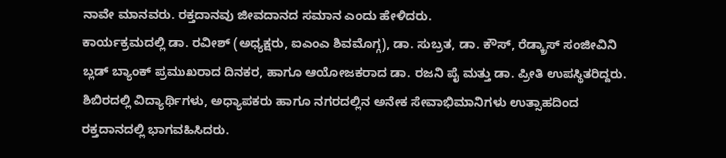ನಾವೇ ಮಾನವರು. ರಕ್ತದಾನವು ಜೀವದಾನದ ಸಮಾನ ಎಂದು ಹೇಳಿದರು.
ಕಾರ್ಯಕ್ರಮದಲ್ಲಿ ಡಾ. ರವೀಶ್ (ಅಧ್ಯಕ್ಷರು, ಐಎಂಎ ಶಿವಮೊಗ್ಗ), ಡಾ. ಸುಬ್ರತ, ಡಾ. ಕೌಸ್, ರೆಡ್ಕ್ರಾಸ್ ಸಂಜೀವಿನಿ ಬ್ಲಡ್ ಬ್ಯಾಂಕ್ ಪ್ರಮುಖರಾದ ದಿನಕರ, ಹಾಗೂ ಆಯೋಜಕರಾದ ಡಾ. ರಜನಿ ಪೈ ಮತ್ತು ಡಾ. ಪ್ರೀತಿ ಉಪಸ್ಥಿತರಿದ್ದರು.
ಶಿಬಿರದಲ್ಲಿ ವಿದ್ಯಾರ್ಥಿಗಳು, ಅಧ್ಯಾಪಕರು ಹಾಗೂ ನಗರದಲ್ಲಿನ ಅನೇಕ ಸೇವಾಭಿಮಾನಿಗಳು ಉತ್ಸಾಹದಿಂದ ರಕ್ತದಾನದಲ್ಲಿ ಭಾಗವಹಿಸಿದರು.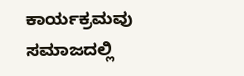ಕಾರ್ಯಕ್ರಮವು ಸಮಾಜದಲ್ಲಿ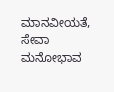ಮಾನವೀಯತೆ, ಸೇವಾ ಮನೋಭಾವ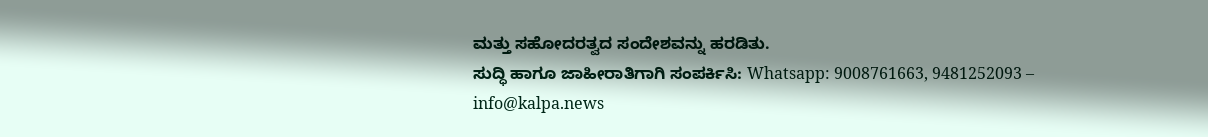ಮತ್ತು ಸಹೋದರತ್ವದ ಸಂದೇಶವನ್ನು ಹರಡಿತು.
ಸುದ್ಧಿ ಹಾಗೂ ಜಾಹೀರಾತಿಗಾಗಿ ಸಂಪರ್ಕಿಸಿ: Whatsapp: 9008761663, 9481252093 – info@kalpa.news